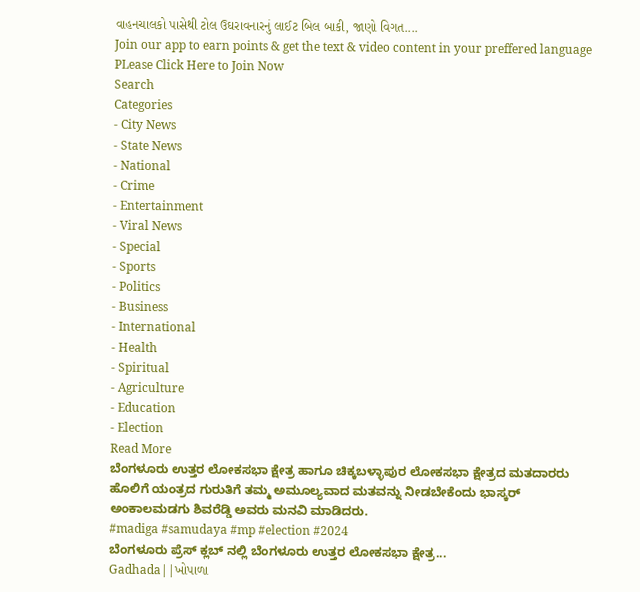વાહનચાલકો પાસેથી ટોલ ઉઘરાવનારનું લાઈટ બિલ બાકી, જાણો વિગત....
Join our app to earn points & get the text & video content in your preffered language
PLease Click Here to Join Now
Search
Categories
- City News
- State News
- National
- Crime
- Entertainment
- Viral News
- Special
- Sports
- Politics
- Business
- International
- Health
- Spiritual
- Agriculture
- Education
- Election
Read More
ಬೆಂಗಳೂರು ಉತ್ತರ ಲೋಕಸಭಾ ಕ್ಷೇತ್ರ ಹಾಗೂ ಚಿಕ್ಕಬಳ್ಳಾಪುರ ಲೋಕಸಭಾ ಕ್ಷೇತ್ರದ ಮತದಾರರು ಹೊಲಿಗೆ ಯಂತ್ರದ ಗುರುತಿಗೆ ತಮ್ಮ ಅಮೂಲ್ಯವಾದ ಮತವನ್ನು ನೀಡಬೇಕೆಂದು ಭಾಸ್ಕರ್ ಅಂಕಾಲಮಡಗು ಶಿವರೆಡ್ಡಿ ಅವರು ಮನವಿ ಮಾಡಿದರು.
#madiga #samudaya #mp #election #2024
ಬೆಂಗಳೂರು ಪ್ರೆಸ್ ಕ್ಲಬ್ ನಲ್ಲಿ ಬೆಂಗಳೂರು ಉತ್ತರ ಲೋಕಸಭಾ ಕ್ಷೇತ್ರ...
Gadhada||ખોપાળા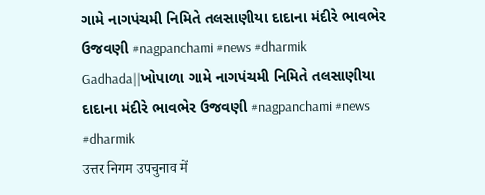ગામે નાગપંચમી નિમિતે તલસાણીયા દાદાના મંદીરે ભાવભેર ઉજવણી #nagpanchami #news #dharmik
Gadhada||ખોપાળા ગામે નાગપંચમી નિમિતે તલસાણીયા દાદાના મંદીરે ભાવભેર ઉજવણી #nagpanchami #news #dharmik
उत्तर निगम उपचुनाव में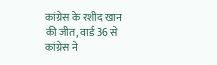कांग्रेस के रशीद खान की जीत, वार्ड 36 से कांग्रेस ने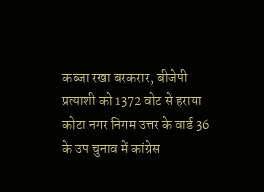कब्जा रखा बरकरार, बीजेपी प्रत्याशी को 1372 वोट से हराया
कोटा नगर निगम उत्तर के वार्ड 36 के उप चुनाव में कांग्रेस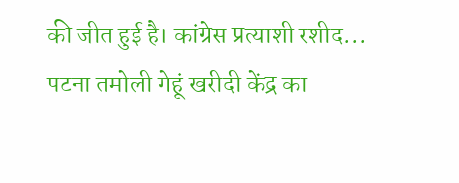की जीत हुई है। कांग्रेस प्रत्याशी रशीद...
पटना तमोली गेहूं खरीदी केंद्र का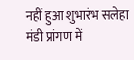नहीं हुआ शुभारंभ सलेहा मंडी प्रांगण में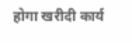होगा खरीदी कार्य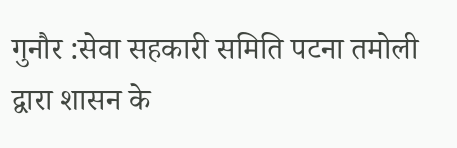गुनौर :सेवा सहकारी समिति पटना तमोली द्वारा शासन के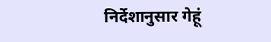निर्देशानुसार गेहूं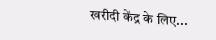खरीदी केंद्र के लिए...